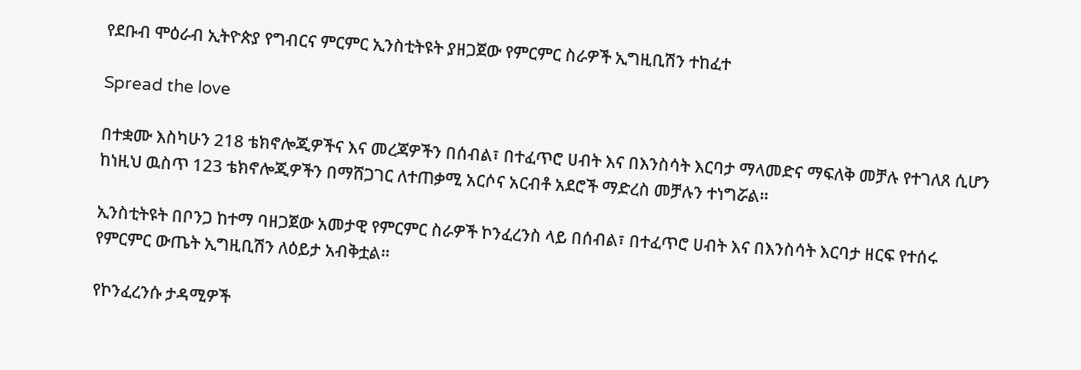የደቡብ ሞዕራብ ኢትዮጵያ የግብርና ምርምር ኢንስቲትዩት ያዘጋጀው የምርምር ስራዎች ኢግዚቢሽን ተከፈተ

Spread the love

በተቋሙ እስካሁን 218 ቴክኖሎጂዎችና እና መረጃዎችን በሰብል፣ በተፈጥሮ ሀብት እና በእንስሳት እርባታ ማላመድና ማፍለቅ መቻሉ የተገለጸ ሲሆን ከነዚህ ዉስጥ 123 ቴክኖሎጂዎችን በማሸጋገር ለተጠቃሚ አርሶና አርብቶ አደሮች ማድረስ መቻሉን ተነግሯል።

ኢንስቲትዩት በቦንጋ ከተማ ባዘጋጀው አመታዊ የምርምር ስራዎች ኮንፈረንስ ላይ በሰብል፣ በተፈጥሮ ሀብት እና በእንስሳት እርባታ ዘርፍ የተሰሩ የምርምር ውጤት ኢግዚቢሽን ለዕይታ አብቅቷል።

የኮንፈረንሱ ታዳሚዎች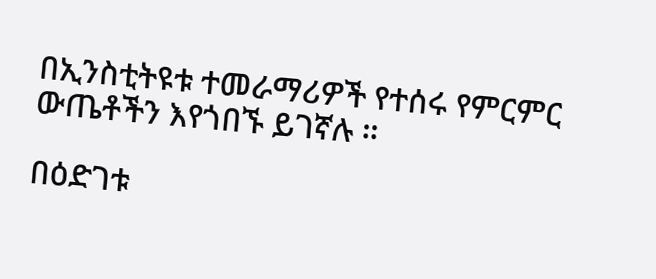በኢንስቲትዩቱ ተመራማሪዎች የተሰሩ የምርምር ውጤቶችን እየጎበኙ ይገኛሉ ።

በዕድገቱ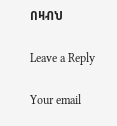በዛብህ

Leave a Reply

Your email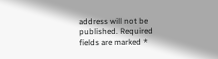address will not be published. Required fields are marked *